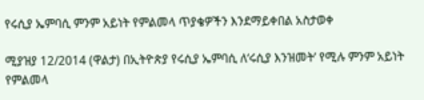የሩሲያ ኤምባሲ ምንም አይነት የምልመላ ጥያቄዎችን እንደማይቀበል አስታወቀ

ሚያዝያ 12/2014 (ዋልታ) በኢትዮጵያ የሩሲያ ኤምባሲ ለ‘ሩሲያ እንዝመት’ የሚሉ ምንም አይነት የምልመላ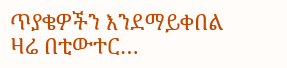ጥያቄዎችን እንደማይቀበል ዛሬ በቲውተር…